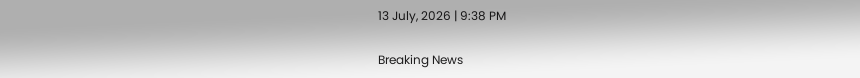13 July, 2026 | 9:38 PM

Breaking News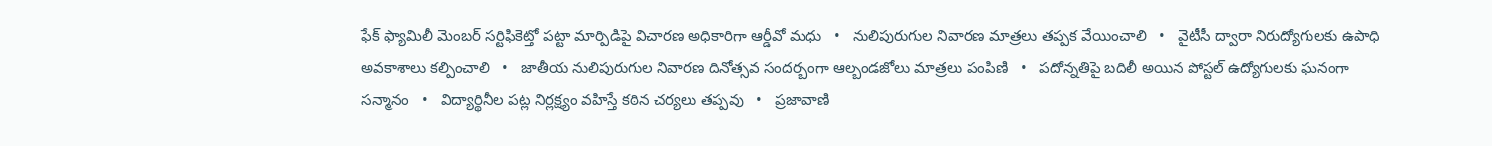ఫేక్ ఫ్యామిలీ మెంబర్ సర్టిఫికెట్తో పట్టా మార్పిడిపై విచారణ అధికారిగా ఆర్డీవో మధు   •   నులిపురుగుల నివారణ మాత్రలు తప్పక వేయించాలి   •   వైటీసీ ద్వారా నిరుద్యోగులకు ఉపాధి అవకాశాలు కల్పించాలి   •   జాతీయ నులిపురుగుల నివారణ దినోత్సవ సందర్బంగా ఆల్బండజోలు మాత్రలు పంపిణి   •   పదోన్నతిపై బదిలీ అయిన పోస్టల్ ఉద్యోగులకు ఘనంగా సన్మానం   •   విద్యార్థినీల పట్ల నిర్లక్ష్యం వహిస్తే కఠిన చర్యలు తప్పవు   •   ప్రజావాణి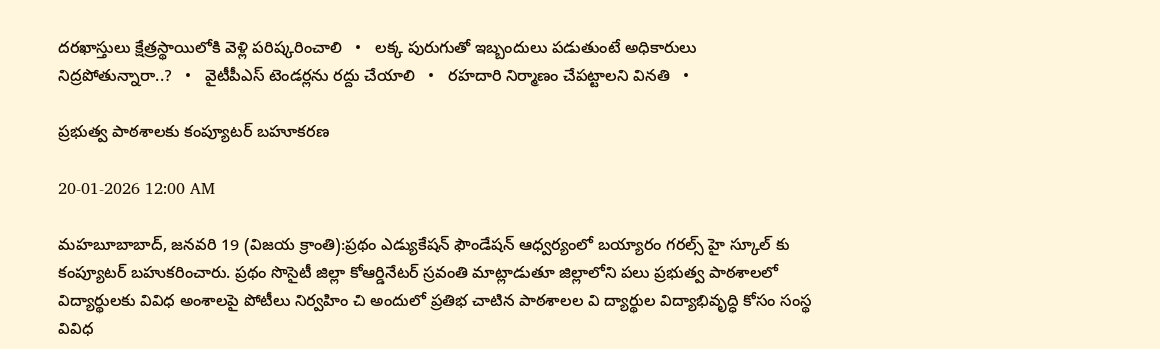దరఖాస్తులు క్షేత్రస్థాయిలోకి వెళ్లి పరిష్కరించాలి   •   లక్క పురుగుతో ఇబ్బందులు పడుతుంటే అధికారులు నిద్రపోతున్నారా..?   •   వైటీపీఎస్ టెండర్లను రద్దు చేయాలి   •   రహదారి నిర్మాణం చేప‌ట్టాల‌ని వినతి   •

ప్రభుత్వ పాఠశాలకు కంప్యూటర్ బహూకరణ

20-01-2026 12:00 AM

మహబూబాబాద్, జనవరి 19 (విజయ క్రాంతి):ప్రథం ఎడ్యుకేషన్ ఫౌండేషన్ ఆధ్వర్యంలో బయ్యారం గరల్స్ హై స్కూల్ కు కంప్యూటర్ బహుకరించారు. ప్రథం సొసైటీ జిల్లా కోఆర్డినేటర్ స్రవంతి మాట్లాడుతూ జిల్లాలోని పలు ప్రభుత్వ పాఠశాలలో విద్యార్థులకు వివిధ అంశాలపై పోటీలు నిర్వహిం చి అందులో ప్రతిభ చాటిన పాఠశాలల వి ద్యార్థుల విద్యాభివృద్ధి కోసం సంస్థ వివిధ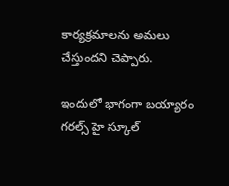కార్యక్రమాలను అమలు చేస్తుందని చెప్పారు.

ఇందులో భాగంగా బయ్యారం గరల్స్ హై స్కూల్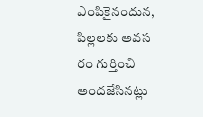ఎంపికైనందున, పిల్లలకు అవస రం గుర్తించి అందజేసినట్లు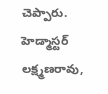చెప్పారు. హెడ్మాస్టర్ లక్ష్మణరావు,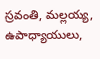స్రవంతి, మల్లయ్య, ఉపాధ్యాయులు,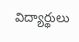విద్యార్థులు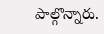పాల్గొన్నారు.